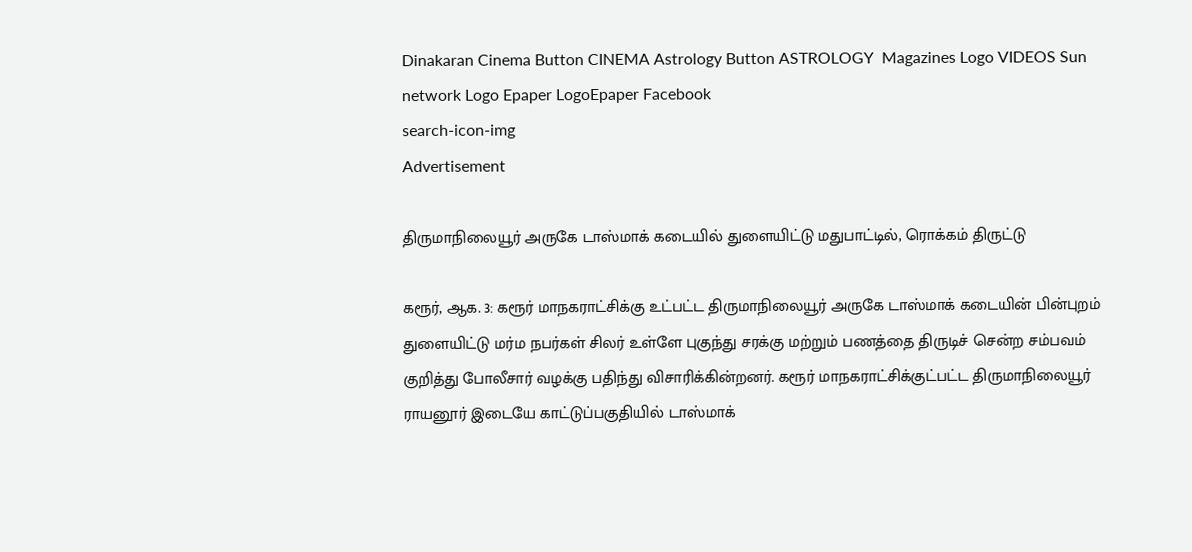Dinakaran Cinema Button CINEMA Astrology Button ASTROLOGY  Magazines Logo VIDEOS Sun network Logo Epaper LogoEpaper Facebook
search-icon-img
Advertisement

திருமாநிலையூர் அருகே டாஸ்மாக் கடையில் துளையிட்டு மதுபாட்டில், ரொக்கம் திருட்டு

கரூர், ஆக. 3: கரூர் மாநகராட்சிக்கு உட்பட்ட திருமாநிலையூர் அருகே டாஸ்மாக் கடையின் பின்புறம் துளையிட்டு மர்ம நபர்கள் சிலர் உள்ளே புகுந்து சரக்கு மற்றும் பணத்தை திருடிச் சென்ற சம்பவம் குறித்து போலீசார் வழக்கு பதிந்து விசாரிக்கின்றனர். கரூர் மாநகராட்சிக்குட்பட்ட திருமாநிலையூர் ராயனூர் இடையே காட்டுப்பகுதியில் டாஸ்மாக்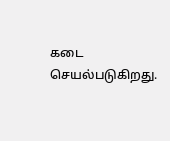கடை செயல்படுகிறது.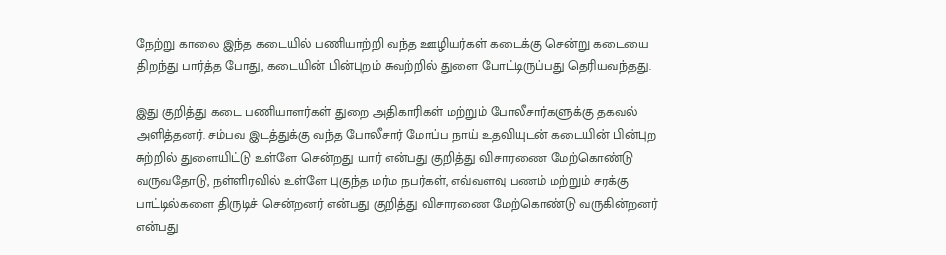நேற்று காலை இந்த கடையில் பணியாற்றி வந்த ஊழியர்கள் கடைக்கு சென்று கடையை திறந்து பார்த்த போது, கடையின் பின்புறம் சுவற்றில் துளை போட்டிருப்பது தெரியவந்தது.

இது குறித்து கடை பணியாளர்கள் துறை அதிகாரிகள் மற்றும் போலீசார்களுக்கு தகவல் அளித்தனர். சம்பவ இடத்துக்கு வந்த போலீசார் மோப்ப நாய் உதவியுடன் கடையின் பின்புற சுற்றில் துளையிட்டு உள்ளே சென்றது யார் என்பது குறித்து விசாரணை மேற்கொண்டு வருவதோடு, நள்ளிரவில் உள்ளே புகுந்த மர்ம நபர்கள், எவ்வளவு பணம் மற்றும் சரக்கு பாட்டில்களை திருடிச் சென்றனர் என்பது குறித்து விசாரணை மேற்கொண்டு வருகின்றனர் என்பது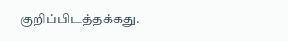குறிப்பிடத்தக்கது.